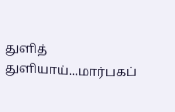துளித் துளியாய்...மார்பகப்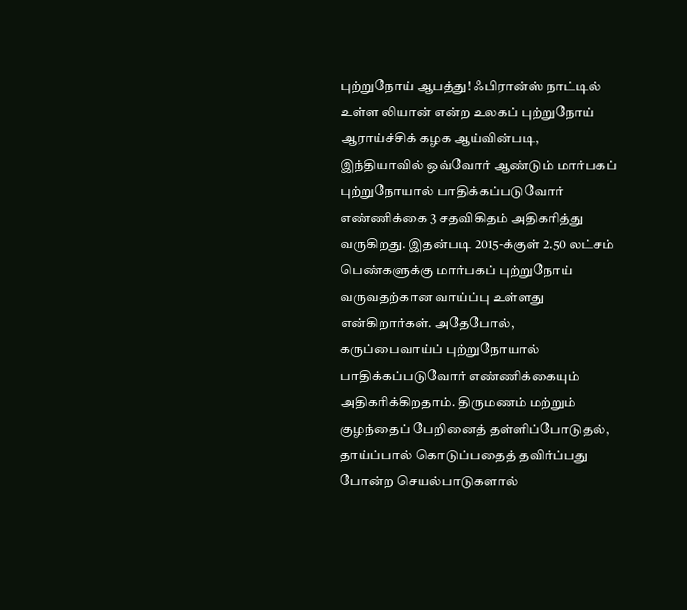புற்றுநோய் ஆபத்து! ஃபிரான்ஸ் நாட்டில் உள்ள லியான் என்ற உலகப் புற்றுநோய் ஆராய்ச்சிக் கழக ஆய்வின்படி, இந்தியாவில் ஒவ்வோர் ஆண்டும் மார்பகப் புற்றுநோயால் பாதிக்கப்படுவோர் எண்ணிக்கை 3 சதவிகிதம் அதிகரித்து வருகிறது. இதன்படி 2015-க்குள் 2.50 லட்சம் பெண்களுக்கு மார்பகப் புற்றுநோய் வருவதற்கான வாய்ப்பு உள்ளது என்கிறார்கள். அதேபோல், கருப்பைவாய்ப் புற்றுநோயால் பாதிக்கப்படுவோர் எண்ணிக்கையும் அதிகரிக்கிறதாம். திருமணம் மற்றும் குழந்தைப் பேறினைத் தள்ளிப்போடுதல், தாய்ப்பால் கொடுப்பதைத் தவிர்ப்பது போன்ற செயல்பாடுகளால்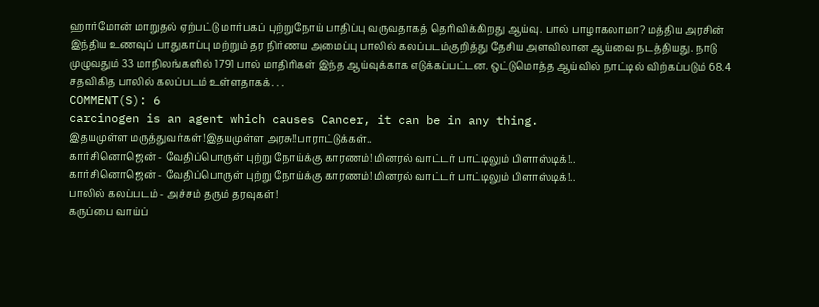ஹார்மோன் மாறுதல் ஏற்பட்டு மார்பகப் புற்றுநோய் பாதிப்பு வருவதாகத் தெரிவிக்கிறது ஆய்வு. பால் பாழாகலாமா? மத்திய அரசின் இந்திய உணவுப் பாதுகாப்பு மற்றும் தர நிர்ணய அமைப்பு பாலில் கலப்படம்குறித்து தேசிய அளவிலான ஆய்வை நடத்தியது. நாடு முழுவதும் 33 மாநிலங்களில் 1791 பால் மாதிரிகள் இந்த ஆய்வுக்காக எடுக்கப்பட்டன. ஒட்டுமொத்த ஆய்வில் நாட்டில் விற்கப்படும் 68.4 சதவிகித பாலில் கலப்படம் உள்ளதாகக். . .
COMMENT(S): 6
carcinogen is an agent which causes Cancer, it can be in any thing.
இதயமுள்ள மருத்துவர்கள்!இதயமுள்ள அரசு!!பாராட்டுக்கள்..
கார்சினொஜென் - வேதிப்பொருள் புற்று நோய்க்கு காரணம்!மினரல் வாட்டர் பாட்டிலும் பிளாஸ்டிக்!..
கார்சினொஜென் - வேதிப்பொருள் புற்று நோய்க்கு காரணம்!மினரல் வாட்டர் பாட்டிலும் பிளாஸ்டிக்!..
பாலில் கலப்படம் - அச்சம் தரும் தரவுகள்!
கருப்பை வாய்ப்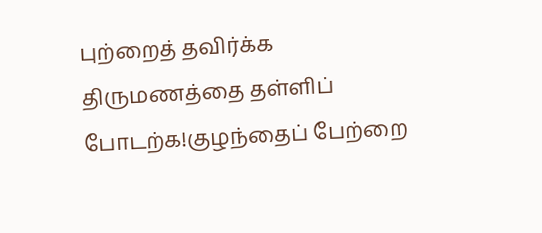புற்றைத் தவிர்க்க திருமணத்தை தள்ளிப் போடற்க!குழந்தைப் பேற்றை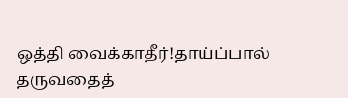ஒத்தி வைக்காதீர்!தாய்ப்பால் தருவதைத்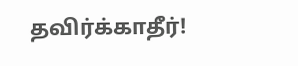தவிர்க்காதீர்!